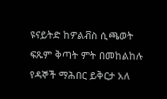ዩናይትድ ከዎልቭስ ሲጫወት ፍጹም ቅጣት ምት በመከልከሉ የዳኞች ማሕበር ይቅርታ አለ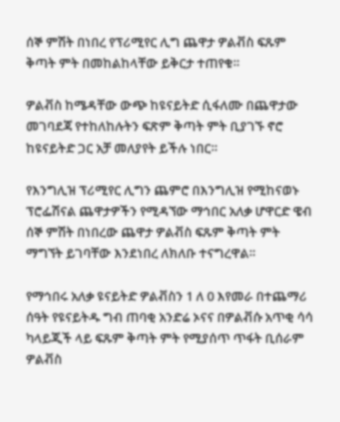ሰኞ ምሽት በነበረ የፕሪሚየር ሊግ ጨዋታ ዎልቭስ ፍጹም ቅጣት ምት በመከልከላቸው ይቅርታ ተጠየቁ።

ዎልቭስ ከሜዳቸው ውጭ ከዩናይትድ ሲፋለሙ በጨዋታው መገባደጃ የተከለከሉትን ፍጽም ቅጣት ምት ቢያገኙ ኖሮ ከዩናይትድ ጋር አቻ መለያየት ይችሉ ነበር።

የእንግሊዝ ፕሪሚየር ሊግን ጨምሮ በእንግሊዝ የሚከናወኑ ፕሮፌሽናል ጨዋታዎችን የሚዳኘው ማኅበር አለቃ ሆዋርድ ዌብ ሰኞ ምሽት በነበረው ጨዋታ ዎልቭስ ፍጹም ቅጣት ምት ማግኘት ይገባቸው እንደነበረ ለክለቡ ተናግረዋል።

የማኅበሩ አለቃ ዩናይትድ ዎልቭስን 1 ለ 0 እየመራ በተጨማሪ ሰዓት የዩናይትዱ ግብ ጠባቂ አንድሬ ኦናና በዎልቭሱ አጥቂ ሳሳ ካላይጂች ላይ ፍጹም ቅጣት ምት የሚያሰጥ ጥፋት ቢሰራም ዎልቭስ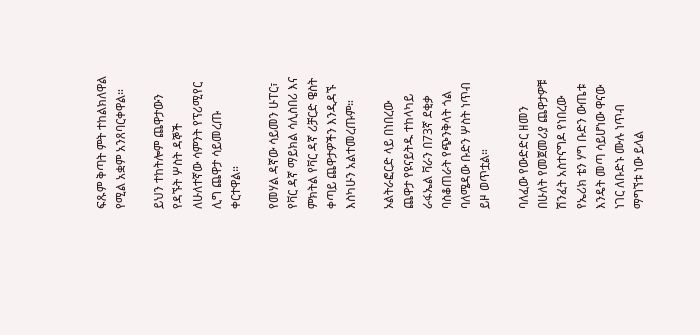ፍጹም ቅጣት ምት ተከልክለዋል የሚል አቋም አንጸባርቀዋል።

ይህን ተከትሎም ጨዋታውን የዳኙት ሦስት ዳኞች ለሁለተኛው ሳምንት የፕሪሚየር ሊግ ጨዋታ ሳይመረጡ ቀርተዋል።

የመሃል ዳኛው ሳይመን ሁፐር፣ የቫር ዳኛ ማይክል ሳሊስበሪ እና ምክትል የቫር ዳኛ ሪቻርድ ዌስት ቀጣይ ጨዋታዎችን እንዲዳኙ እስካሁን አልተመረጡም።

ኦልትራፎርድ ላይ በነበረው ጨዋታ የዩናይትዱ ተከላካይ ራፋኤል ቫራን በ73ኛ ደቂቃ ባስቆጠራት የጭንቅላት ጎል ባለሜዳው ቡድን ሦስት ነጥብ ይዞ ወጥቷል።

ባለፈው የውድድር ዘመን በሁለት የመጀመሪያ ጨዋታዎቹ ሽንፈት አስተናግዶ የነበረው የኤሪክ ቴን ሃግ ቡድን ውጤቱ እንዴት መጣ ሳይሆነው ዋናው ነገር ለቡድኑ ሙሉ ነጥብ ማግኘቱ ነው ይላል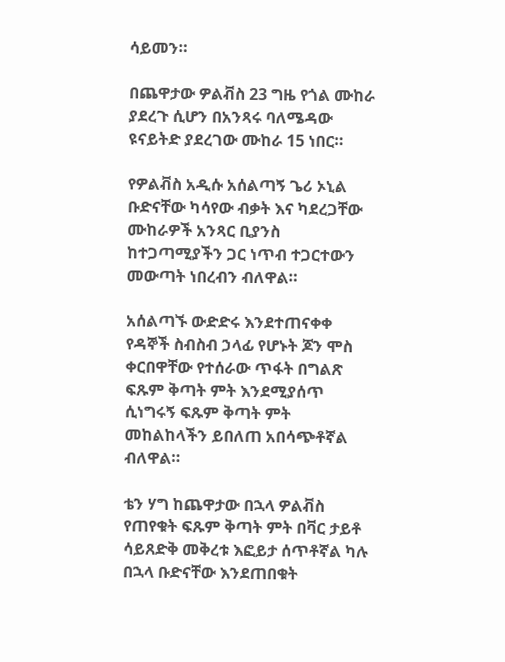ሳይመን።

በጨዋታው ዎልቭስ 23 ግዜ የጎል ሙከራ ያደረጉ ሲሆን በአንጻሩ ባለሜዳው ዩናይትድ ያደረገው ሙከራ 15 ነበር።

የዎልቭስ አዲሱ አሰልጣኝ ጌሪ ኦኒል ቡድናቸው ካሳየው ብቃት እና ካደረጋቸው ሙከራዎች አንጻር ቢያንስ ከተጋጣሚያችን ጋር ነጥብ ተጋርተውን መውጣት ነበረብን ብለዋል።

አሰልጣኙ ውድድሩ እንደተጠናቀቀ የዳኞች ስብስብ ኃላፊ የሆኑት ጆን ሞስ ቀርበዋቸው የተሰራው ጥፋት በግልጽ ፍጹም ቅጣት ምት እንደሚያሰጥ ሲነግሩኝ ፍጹም ቅጣት ምት መከልከላችን ይበለጠ አበሳጭቶኛል ብለዋል።

ቴን ሃግ ከጨዋታው በኋላ ዎልቭስ የጠየቁት ፍጹም ቅጣት ምት በቫር ታይቶ ሳይጸድቅ መቅረቱ እፎይታ ሰጥቶኛል ካሉ በኋላ ቡድናቸው እንደጠበቁት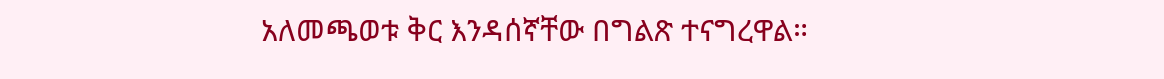አለመጫወቱ ቅር እንዳሰኛቸው በግልጽ ተናግረዋል።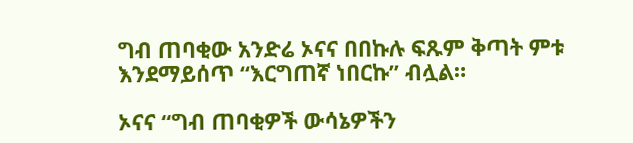ግብ ጠባቂው አንድሬ ኦናና በበኩሉ ፍጹም ቅጣት ምቱ እንደማይሰጥ “እርግጠኛ ነበርኩ” ብሏል።

ኦናና “ግብ ጠባቂዎች ውሳኔዎችን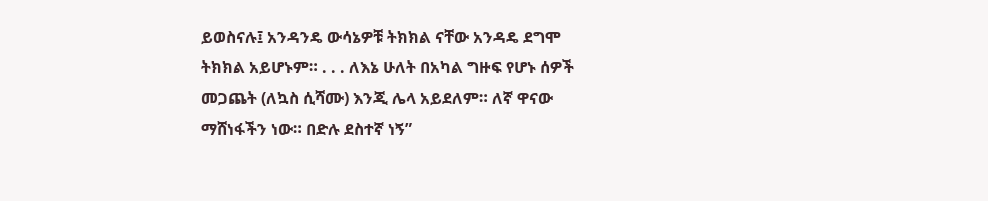ይወስናሉ፤ አንዳንዴ ውሳኔዎቹ ትክክል ናቸው አንዳዴ ደግሞ ትክክል አይሆኑም። . . . ለእኔ ሁለት በአካል ግዙፍ የሆኑ ሰዎች መጋጨት (ለኳስ ሲሻሙ) እንጂ ሌላ አይደለም። ለኛ ዋናው ማሸነፋችን ነው። በድሉ ደስተኛ ነኝ”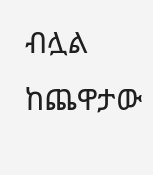ብሏል ከጨዋታው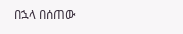በኋላ በሰጠው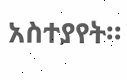አስተያየት።